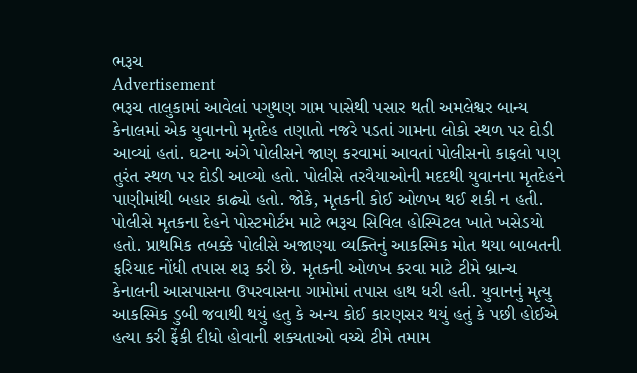ભરૂચ
Advertisement
ભરૂચ તાલુકામાં આવેલાં પગુથણ ગામ પાસેથી પસાર થતી અમલેશ્વર બાન્ય કેનાલમાં એક યુવાનનો મૃતદેહ તણાતો નજરે પડતાં ગામના લોકો સ્થળ પર દોડી આવ્યાં હતાં. ઘટના અંગે પોલીસને જાણ કરવામાં આવતાં પોલીસનો કાફલો પણ તુરંત સ્થળ પર દોડી આવ્યો હતો. પોલીસે તરવૈયાઓની મદદથી યુવાનના મૃતદેહને પાણીમાંથી બહાર કાઢ્યો હતો. જોકે, મૃતકની કોઈ ઓળખ થઈ શકી ન હતી. પોલીસે મૃતકના દેહને પોસ્ટમોર્ટમ માટે ભરૂચ સિવિલ હોસ્પિટલ ખાતે ખસેડયો હતો. પ્રાથમિક તબક્કે પોલીસે અજાણ્યા વ્યક્તિનું આકસ્મિક મોત થયા બાબતની ફરિયાદ નોંધી તપાસ શરૂ કરી છે. મૃતકની ઓળખ કરવા માટે ટીમે બ્રાન્ચ કેનાલની આસપાસના ઉપરવાસના ગામોમાં તપાસ હાથ ધરી હતી. યુવાનનું મૃત્યુ આકસ્મિક ડુબી જવાથી થયું હતુ કે અન્ય કોઈ કારણસર થયું હતું કે પછી હોઈએ હત્યા કરી ફેંકી દીધો હોવાની શક્યતાઓ વચ્ચે ટીમે તમામ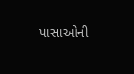પાસાઓની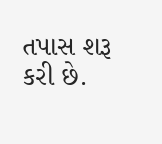તપાસ શરૂ કરી છે.